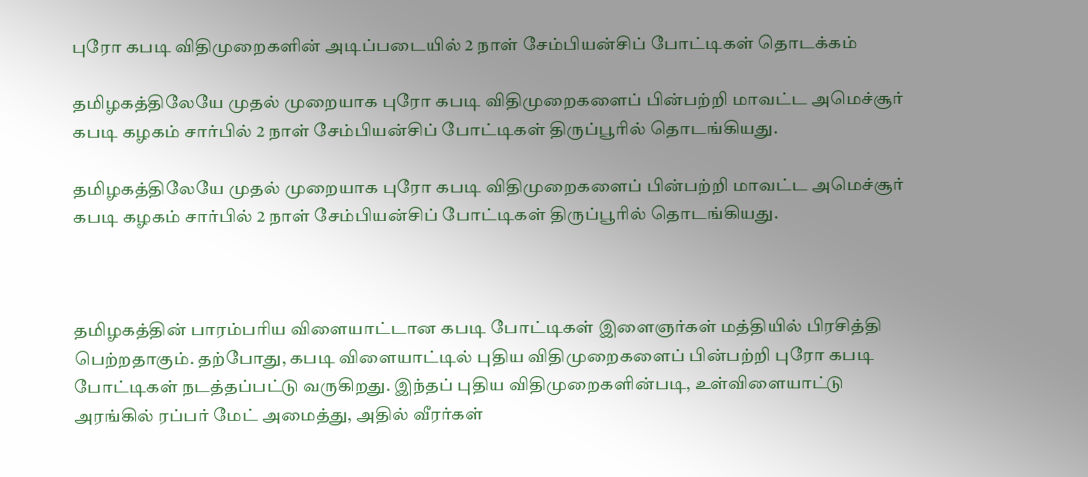புரோ கபடி விதிமுறைகளின் அடிப்படையில் 2 நாள் சேம்பியன்சிப் போட்டிகள் தொடக்கம்

தமிழகத்திலேயே முதல் முறையாக புரோ கபடி விதிமுறைகளைப் பின்பற்றி மாவட்ட அமெச்சூர் கபடி கழகம் சார்பில் 2 நாள் சேம்பியன்சிப் போட்டிகள் திருப்பூரில் தொடங்கியது.

தமிழகத்திலேயே முதல் முறையாக புரோ கபடி விதிமுறைகளைப் பின்பற்றி மாவட்ட அமெச்சூர் கபடி கழகம் சார்பில் 2 நாள் சேம்பியன்சிப் போட்டிகள் திருப்பூரில் தொடங்கியது.



தமிழகத்தின் பாரம்பரிய விளையாட்டான கபடி போட்டிகள் இளைஞர்கள் மத்தியில் பிரசித்தி பெற்றதாகும். தற்போது, கபடி விளையாட்டில் புதிய விதிமுறைகளைப் பின்பற்றி புரோ கபடி போட்டிகள் நடத்தப்பட்டு வருகிறது. இந்தப் புதிய விதிமுறைகளின்படி, உள்விளையாட்டு அரங்கில் ரப்பர் மேட் அமைத்து, அதில் வீரர்கள்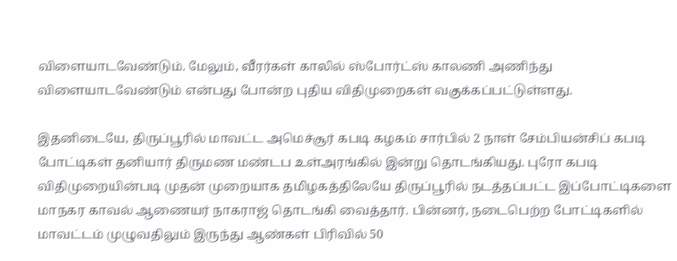விளையாடவேண்டும். மேலும், வீரர்கள் காலில் ஸ்போர்ட்ஸ் காலணி அணிந்து விளையாடவேண்டும் என்பது போன்ற புதிய விதிமுறைகள் வகுக்கப்பட்டுள்ளது.

இதனிடையே, திருப்பூரில் மாவட்ட அமெச்சூர் கபடி கழகம் சார்பில் 2 நாள் சேம்பியன்சிப் கபடி போட்டிகள் தனியார் திருமண மண்டப உள்அரங்கில் இன்று தொடங்கியது. புரோ கபடி விதிமுறையின்படி முதன் முறையாக தமிழகத்திலேயே திருப்பூரில் நடத்தப்பட்ட இப்போட்டிகளை மாநகர காவல் ஆணையர் நாகராஜ் தொடங்கி வைத்தார். பின்னர், நடைபெற்ற போட்டிகளில் மாவட்டம் முழுவதிலும் இருந்து ஆண்கள் பிரிவில் 50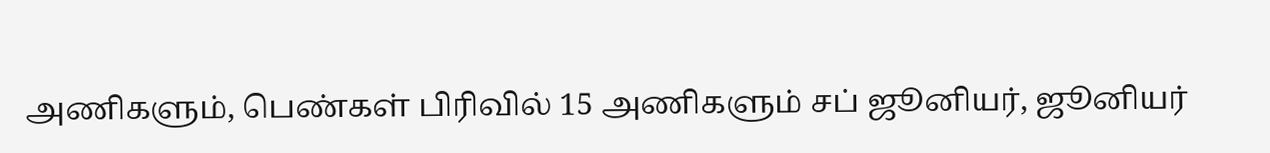அணிகளும், பெண்கள் பிரிவில் 15 அணிகளும் சப் ஜூனியர், ஜூனியர்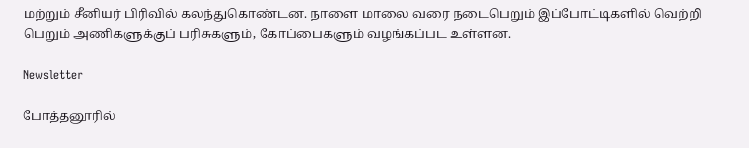மற்றும் சீனியர் பிரிவில் கலந்துகொண்டன. நாளை மாலை வரை நடைபெறும் இப்போட்டிகளில் வெற்றி பெறும் அணிகளுக்குப் பரிசுகளும், கோப்பைகளும் வழங்கப்பட உள்ளன.

Newsletter

போத்தனூரில்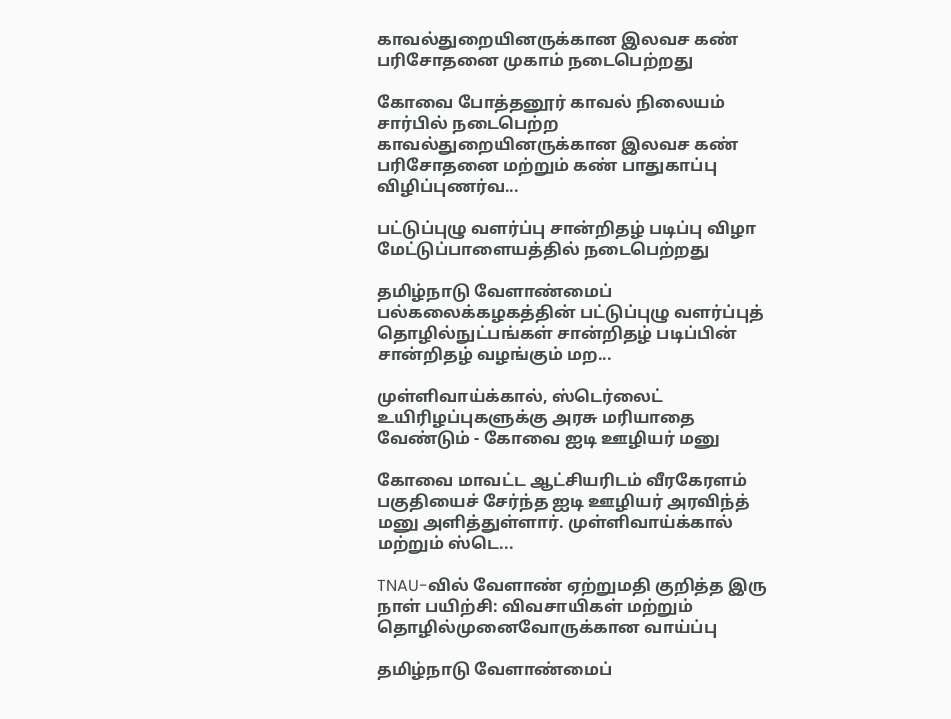காவல்துறையினருக்கான இலவச கண் பரிசோதனை முகாம் நடைபெற்றது

கோவை போத்தனூர் காவல் நிலையம் சார்பில் நடைபெற்ற காவல்துறையினருக்கான இலவச கண் பரிசோதனை மற்றும் கண் பாதுகாப்பு விழிப்புணர்வ...

பட்டுப்புழு வளர்ப்பு சான்றிதழ் படிப்பு விழா மேட்டுப்பாளையத்தில் நடைபெற்றது

தமிழ்நாடு வேளாண்மைப் பல்கலைக்கழகத்தின் பட்டுப்புழு வளர்ப்புத் தொழில்நுட்பங்கள் சான்றிதழ் படிப்பின் சான்றிதழ் வழங்கும் மற...

முள்ளிவாய்க்கால், ஸ்டெர்லைட் உயிரிழப்புகளுக்கு அரசு மரியாதை வேண்டும் - கோவை ஐடி ஊழியர் மனு

கோவை மாவட்ட ஆட்சியரிடம் வீரகேரளம் பகுதியைச் சேர்ந்த ஐடி ஊழியர் அரவிந்த் மனு அளித்துள்ளார். முள்ளிவாய்க்கால் மற்றும் ஸ்டெ...

TNAU-வில் வேளாண் ஏற்றுமதி குறித்த இரு நாள் பயிற்சி: விவசாயிகள் மற்றும் தொழில்முனைவோருக்கான வாய்ப்பு

தமிழ்நாடு வேளாண்மைப்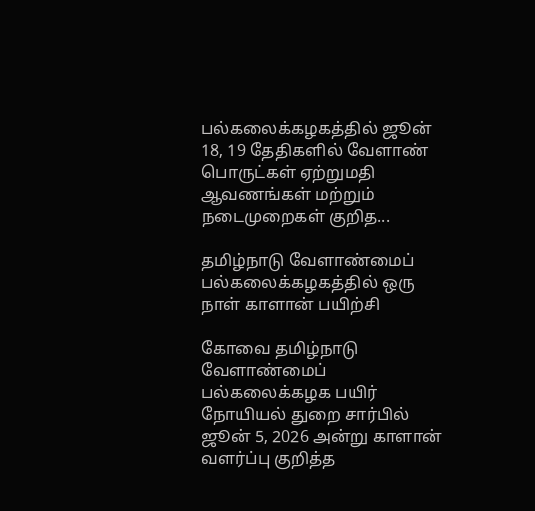பல்கலைக்கழகத்தில் ஜூன் 18, 19 தேதிகளில் வேளாண் பொருட்கள் ஏற்றுமதி ஆவணங்கள் மற்றும் நடைமுறைகள் குறித...

தமிழ்நாடு வேளாண்மைப் பல்கலைக்கழகத்தில் ஒரு நாள் காளான் பயிற்சி

கோவை தமிழ்நாடு வேளாண்மைப் பல்கலைக்கழக பயிர் நோயியல் துறை சார்பில் ஜூன் 5, 2026 அன்று காளான் வளர்ப்பு குறித்த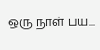ஒரு நாள் பய...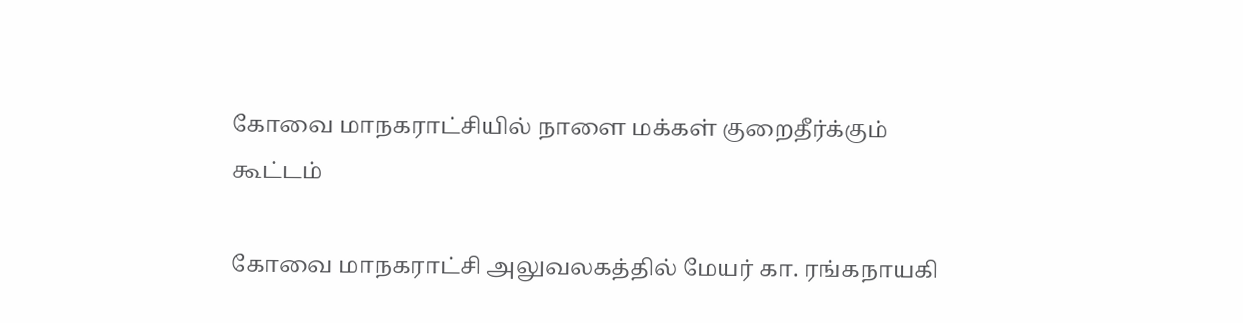கோவை மாநகராட்சியில் நாளை மக்கள் குறைதீர்க்கும் கூட்டம்

கோவை மாநகராட்சி அலுவலகத்தில் மேயர் கா. ரங்கநாயகி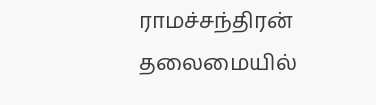ராமச்சந்திரன் தலைமையில்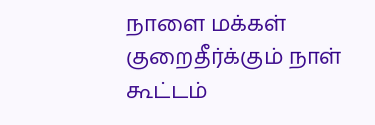நாளை மக்கள் குறைதீர்க்கும் நாள் கூட்டம்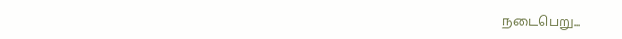நடைபெறு...